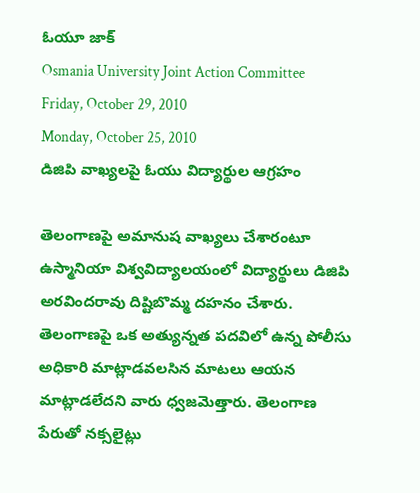ఓయూ జాక్
Osmania University Joint Action Committee
Friday, October 29, 2010
Monday, October 25, 2010
డిజిపి వాఖ్యలపై ఓయు విద్యార్థుల ఆగ్రహం

తెలంగాణపై అమానుష వాఖ్యలు చేశారంటూ ఉస్మానియా విశ్వవిద్యాలయంలో విద్యార్థులు డిజిపి అరవిందరావు దిష్టిబొమ్మ దహనం చేశారు. తెలంగాణపై ఒక అత్యున్నత పదవిలో ఉన్న పోలీసు అధికారి మాట్లాడవలసిన మాటలు ఆయన మాట్లాడలేదని వారు ధ్వజమెత్తారు. తెలంగాణ పేరుతో నక్సలైట్లు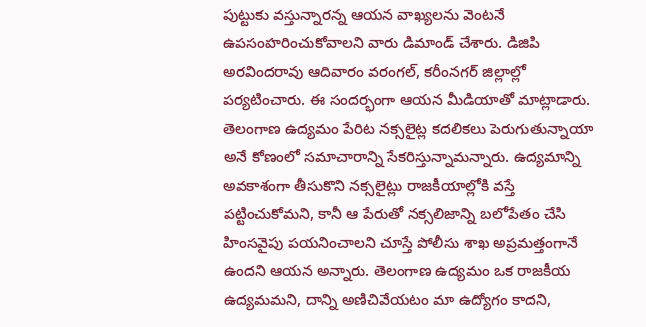పుట్టుకు వస్తున్నారన్న ఆయన వాఖ్యలను వెంటనే ఉపసంహరించుకోవాలని వారు డిమాండ్ చేశారు. డిజిపి అరవిందరావు ఆదివారం వరంగల్, కరీంనగర్ జిల్లాల్లో పర్యటించారు. ఈ సందర్భంగా ఆయన మీడియాతో మాట్లాడారు. తెలంగాణ ఉద్యమం పేరిట నక్సలైట్ల కదలికలు పెరుగుతున్నాయా అనే కోణంలో సమాచారాన్ని సేకరిస్తున్నామన్నారు. ఉద్యమాన్ని అవకాశంగా తీసుకొని నక్సలైట్లు రాజకీయాల్లోకి వస్తే పట్టించుకోమని, కానీ ఆ పేరుతో నక్సలిజాన్ని బలోపేతం చేసి హింసవైపు పయనించాలని చూస్తే పోలీసు శాఖ అప్రమత్తంగానే ఉందని ఆయన అన్నారు. తెలంగాణ ఉద్యమం ఒక రాజకీయ ఉద్యమమని, దాన్ని అణిచివేయటం మా ఉద్యోగం కాదని,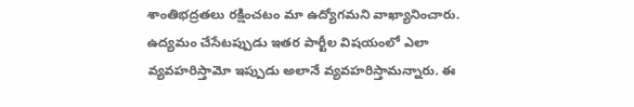శాంతిభద్రతలు రక్షించటం మా ఉద్యోగమని వాఖ్యానించారు. ఉద్యమం చేసేటప్పుడు ఇతర పార్టీల విషయంలో ఎలా వ్యవహరిస్తామో ఇప్పుడు అలానే వ్యవహరిస్తామన్నారు. ఈ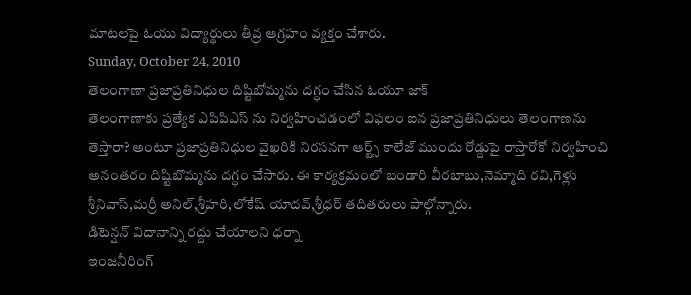మాటలపై ఓయు విద్యార్థులు తీవ్ర ఆగ్రహం వ్యక్తం చేశారు.
Sunday, October 24, 2010
తెలంగాణా ప్రజాప్రతినిధుల దిష్టిబోమ్మను దగ్ధం చేసిన ఓయూ జాక్
తెలంగాణాకు ప్రత్యేక ఎపిపిఎస్ ను నిర్వహించడంలో విఫలం ఐన ప్రజాప్రతినిధులు తెలంగాణను తెస్తారా? అంటూ ప్రజాప్రతినిధుల వైఖరికి నిరసనగా ఆర్ట్స్ కాలేజ్ ముందు రోడ్దుపై రాస్తారోకో నిర్వహించి అనంతరం దిష్టిబొమ్మను దగ్ధం చేసారు. ఈ కార్యక్రమంలో బండారి వీరబాబు,నెమ్మాది రవి,గెళ్లు శ్రీనివాస్,మర్రీ అనిల్,శ్రీహరి,లోకేష్ యాదవ్,శ్రీధర్ తదితరులు పాల్గోన్నారు.
డిటెన్షన్ విదానాన్ని రద్దు చేయాలని ధర్నా
ఇంజనీరింగ్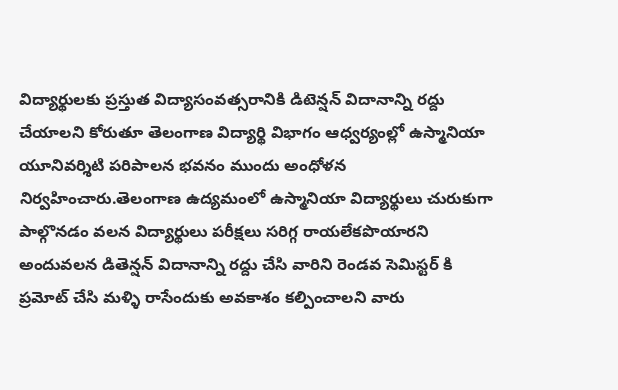విద్యార్థులకు ప్రస్తుత విద్యాసంవత్సరానికి డిటెన్షన్ విదానాన్ని రద్దు చేయాలని కోరుతూ తెలంగాణ విద్యార్థి విభాగం ఆధ్వర్యంల్లో ఉస్మానియా యూనివర్శిటి పరిపాలన భవనం ముందు అంధోళన నిర్వహించారు.తెలంగాణ ఉద్యమంలో ఉస్మానియా విద్యార్థులు చురుకుగా పాల్గొనడం వలన విద్యార్థులు పరీక్షలు సరిగ్గ రాయలేకపొయారని అందువలన డితెన్షన్ విదానాన్ని రద్దు చేసి వారిని రెండవ సెమిస్టర్ కి ప్రమోట్ చేసి మళ్ళి రాసేందుకు అవకాశం కల్పించాలని వారు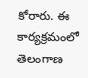కోరారు. ఈ కార్యక్రమంలో తెలంగాణ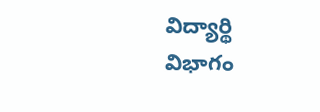విద్యార్థి విభాగం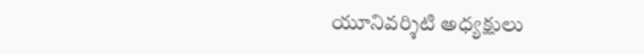యూనివర్శిటి అధ్యక్షులు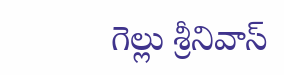గెల్లు శ్రీనివాస్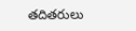తదితరులు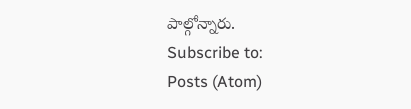పాల్గోన్నారు.
Subscribe to:
Posts (Atom)